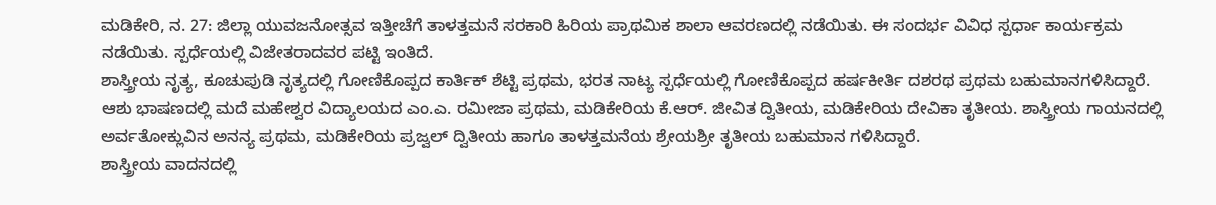ಮಡಿಕೇರಿ, ನ. 27: ಜಿಲ್ಲಾ ಯುವಜನೋತ್ಸವ ಇತ್ತೀಚೆಗೆ ತಾಳತ್ತಮನೆ ಸರಕಾರಿ ಹಿರಿಯ ಪ್ರಾಥಮಿಕ ಶಾಲಾ ಆವರಣದಲ್ಲಿ ನಡೆಯಿತು. ಈ ಸಂದರ್ಭ ವಿವಿಧ ಸ್ಪರ್ಧಾ ಕಾರ್ಯಕ್ರಮ ನಡೆಯಿತು. ಸ್ಪರ್ಧೆಯಲ್ಲಿ ವಿಜೇತರಾದವರ ಪಟ್ಟಿ ಇಂತಿದೆ.
ಶಾಸ್ತ್ರೀಯ ನೃತ್ಯ, ಕೂಚುಪುಡಿ ನೃತ್ಯದಲ್ಲಿ ಗೋಣಿಕೊಪ್ಪದ ಕಾರ್ತಿಕ್ ಶೆಟ್ಟಿ ಪ್ರಥಮ, ಭರತ ನಾಟ್ಯ ಸ್ಪರ್ಧೆಯಲ್ಲಿ ಗೋಣಿಕೊಪ್ಪದ ಹರ್ಷಕೀರ್ತಿ ದಶರಥ ಪ್ರಥಮ ಬಹುಮಾನಗಳಿಸಿದ್ದಾರೆ.
ಆಶು ಭಾಷಣದಲ್ಲಿ ಮದೆ ಮಹೇಶ್ವರ ವಿದ್ಯಾಲಯದ ಎಂ.ಎ. ರಮೀಜಾ ಪ್ರಥಮ, ಮಡಿಕೇರಿಯ ಕೆ.ಆರ್. ಜೀವಿತ ದ್ವಿತೀಯ, ಮಡಿಕೇರಿಯ ದೇವಿಕಾ ತೃತೀಯ. ಶಾಸ್ತ್ರೀಯ ಗಾಯನದಲ್ಲಿ ಅರ್ವತೋಕ್ಲುವಿನ ಅನನ್ಯ ಪ್ರಥಮ, ಮಡಿಕೇರಿಯ ಪ್ರಜ್ವಲ್ ದ್ವಿತೀಯ ಹಾಗೂ ತಾಳತ್ತಮನೆಯ ಶ್ರೇಯಶ್ರೀ ತೃತೀಯ ಬಹುಮಾನ ಗಳಿಸಿದ್ದಾರೆ.
ಶಾಸ್ತ್ರೀಯ ವಾದನದಲ್ಲಿ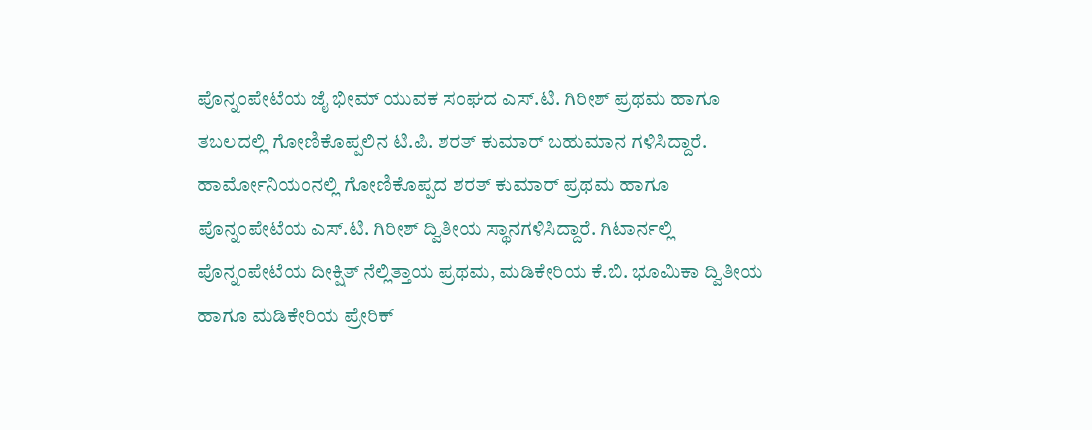ಪೊನ್ನಂಪೇಟೆಯ ಜೈ ಭೀಮ್ ಯುವಕ ಸಂಘದ ಎಸ್.ಟಿ. ಗಿರೀಶ್ ಪ್ರಥಮ ಹಾಗೂ ತಬಲದಲ್ಲಿ ಗೋಣಿಕೊಪ್ಪಲಿನ ಟಿ.ಪಿ. ಶರತ್ ಕುಮಾರ್ ಬಹುಮಾನ ಗಳಿಸಿದ್ದಾರೆ.
ಹಾರ್ಮೋನಿಯಂನಲ್ಲಿ ಗೋಣಿಕೊಪ್ಪದ ಶರತ್ ಕುಮಾರ್ ಪ್ರಥಮ ಹಾಗೂ ಪೊನ್ನಂಪೇಟೆಯ ಎಸ್.ಟಿ. ಗಿರೀಶ್ ದ್ವಿತೀಯ ಸ್ಥಾನಗಳಿಸಿದ್ದಾರೆ. ಗಿಟಾರ್ನಲ್ಲಿ ಪೊನ್ನಂಪೇಟೆಯ ದೀಕ್ಷಿತ್ ನೆಲ್ಲಿತ್ತಾಯ ಪ್ರಥಮ, ಮಡಿಕೇರಿಯ ಕೆ.ಬಿ. ಭೂಮಿಕಾ ದ್ವಿತೀಯ ಹಾಗೂ ಮಡಿಕೇರಿಯ ಪ್ರೇರಿಕ್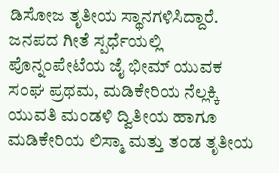ಡಿಸೋಜ ತೃತೀಯ ಸ್ಥಾನಗಳಿಸಿದ್ದಾರೆ.
ಜನಪದ ಗೀತೆ ಸ್ಪರ್ಧೆಯಲ್ಲಿ ಪೊನ್ನಂಪೇಟೆಯ ಜೈ ಭೀಮ್ ಯುವಕ ಸಂಘ ಪ್ರಥಮ, ಮಡಿಕೇರಿಯ ನೆಲ್ಲಕ್ಕಿ ಯುವತಿ ಮಂಡಳಿ ದ್ವಿತೀಯ ಹಾಗೂ ಮಡಿಕೇರಿಯ ಲಿಸ್ಮಾ ಮತ್ತು ತಂಡ ತೃತೀಯ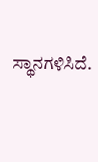ಸ್ಥಾನಗಳಿಸಿದೆ.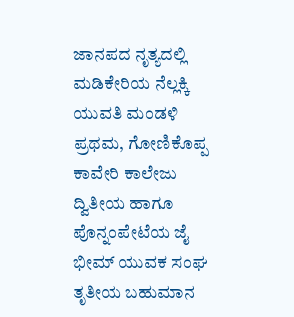ಜಾನಪದ ನೃತ್ಯದಲ್ಲಿ ಮಡಿಕೇರಿಯ ನೆಲ್ಲಕ್ಕಿ ಯುವತಿ ಮಂಡಳಿ ಪ್ರಥಮ, ಗೋಣಿಕೊಪ್ಪ ಕಾವೇರಿ ಕಾಲೇಜು ದ್ವಿತೀಯ ಹಾಗೂ ಪೊನ್ನಂಪೇಟೆಯ ಜೈ ಭೀಮ್ ಯುವಕ ಸಂಘ ತೃತೀಯ ಬಹುಮಾನ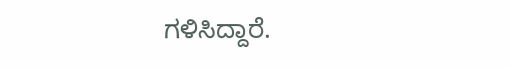ಗಳಿಸಿದ್ದಾರೆ.